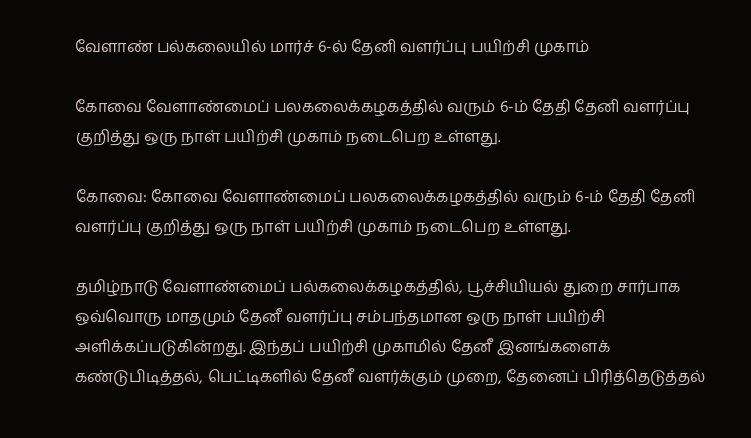வேளாண் பல்கலையில் மார்ச் 6-ல் தேனி வளர்ப்பு பயிற்சி முகாம்

கோவை வேளாண்மைப் பலகலைக்கழகத்தில் வரும் 6-ம் தேதி தேனி வளர்ப்பு குறித்து ஒரு நாள் பயிற்சி முகாம் நடைபெற உள்ளது.

கோவை: கோவை வேளாண்மைப் பலகலைக்கழகத்தில் வரும் 6-ம் தேதி தேனி வளர்ப்பு குறித்து ஒரு நாள் பயிற்சி முகாம் நடைபெற உள்ளது.

தமிழ்நாடு வேளாண்மைப் பல்கலைக்கழகத்தில், பூச்சியியல் துறை சார்பாக ஒவ்வொரு மாதமும் தேனீ வளர்ப்பு சம்பந்தமான ஒரு நாள் பயிற்சி அளிக்கப்படுகின்றது. இந்தப் பயிற்சி முகாமில் தேனீ இனங்களைக் கண்டுபிடித்தல், பெட்டிகளில் தேனீ வளர்க்கும் முறை, தேனைப் பிரித்தெடுத்தல்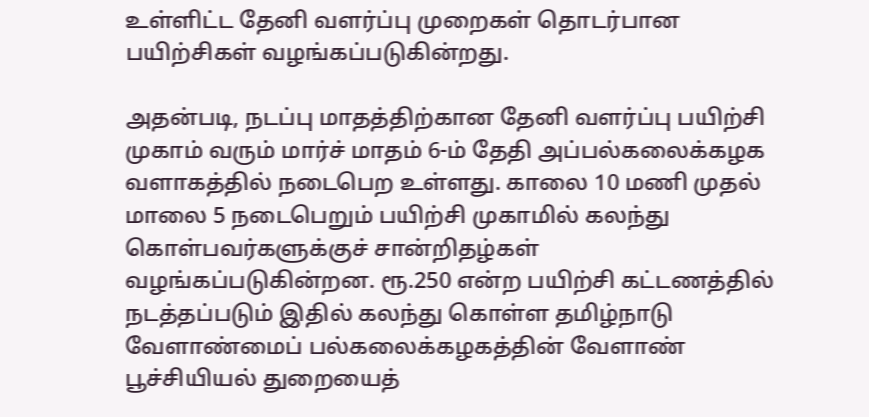உள்ளிட்ட தேனி வளர்ப்பு முறைகள் தொடர்பான பயிற்சிகள் வழங்கப்படுகின்றது.

அதன்படி, நடப்பு மாதத்திற்கான தேனி வளர்ப்பு பயிற்சி முகாம் வரும் மார்ச் மாதம் 6-ம் தேதி அப்பல்கலைக்கழக வளாகத்தில் நடைபெற உள்ளது. காலை 10 மணி முதல் மாலை 5 நடைபெறும் பயிற்சி முகாமில் கலந்து கொள்பவர்களுக்குச் சான்றிதழ்கள் வழங்கப்படுகின்றன. ரூ.250 என்ற பயிற்சி கட்டணத்தில் நடத்தப்படும் இதில் கலந்து கொள்ள தமிழ்நாடு வேளாண்மைப் பல்கலைக்கழகத்தின் வேளாண் பூச்சியியல் துறையைத்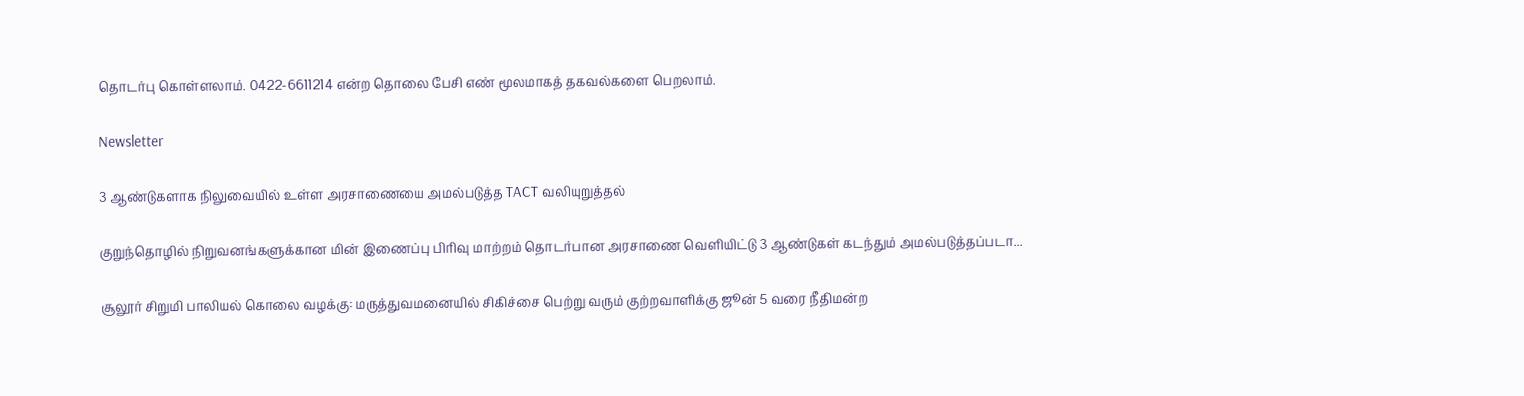தொடர்பு கொள்ளலாம். 0422-6611214 என்ற தொலை பேசி எண் மூலமாகத் தகவல்களை பெறலாம்.

Newsletter

3 ஆண்டுகளாக நிலுவையில் உள்ள அரசாணையை அமல்படுத்த TACT வலியுறுத்தல்

குறுந்தொழில் நிறுவனங்களுக்கான மின் இணைப்பு பிரிவு மாற்றம் தொடர்பான அரசாணை வெளியிட்டு 3 ஆண்டுகள் கடந்தும் அமல்படுத்தப்படா...

சூலூர் சிறுமி பாலியல் கொலை வழக்கு: மருத்துவமனையில் சிகிச்சை பெற்று வரும் குற்றவாளிக்கு ஜூன் 5 வரை நீதிமன்ற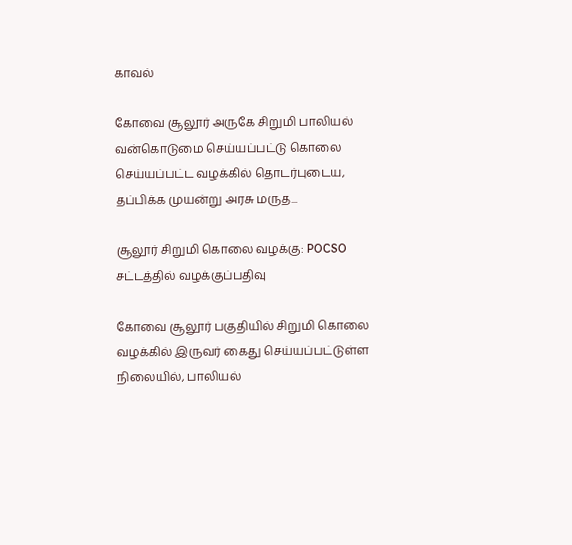காவல்

கோவை சூலூர் அருகே சிறுமி பாலியல் வன்கொடுமை செய்யப்பட்டு கொலை செய்யப்பட்ட வழக்கில் தொடர்புடைய, தப்பிக்க முயன்று அரசு மருத...

சூலூர் சிறுமி கொலை வழக்கு: POCSO சட்டத்தில் வழக்குப்பதிவு

கோவை சூலூர் பகுதியில் சிறுமி கொலை வழக்கில் இருவர் கைது செய்யப்பட்டுள்ள நிலையில், பாலியல்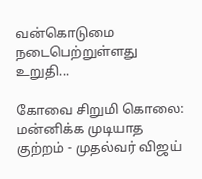வன்கொடுமை நடைபெற்றுள்ளது உறுதி...

கோவை சிறுமி கொலை: மன்னிக்க முடியாத குற்றம் - முதல்வர் விஜய்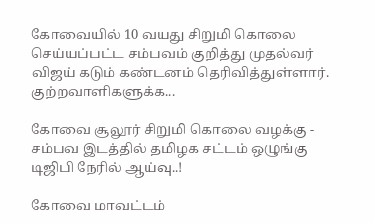கோவையில் 10 வயது சிறுமி கொலை செய்யப்பட்ட சம்பவம் குறித்து முதல்வர் விஜய் கடும் கண்டனம் தெரிவித்துள்ளார். குற்றவாளிகளுக்க...

கோவை சூலூர் சிறுமி கொலை வழக்கு - சம்பவ இடத்தில் தமிழக சட்டம் ஒழுங்கு டிஜிபி நேரில் ஆய்வு..!

கோவை மாவட்டம்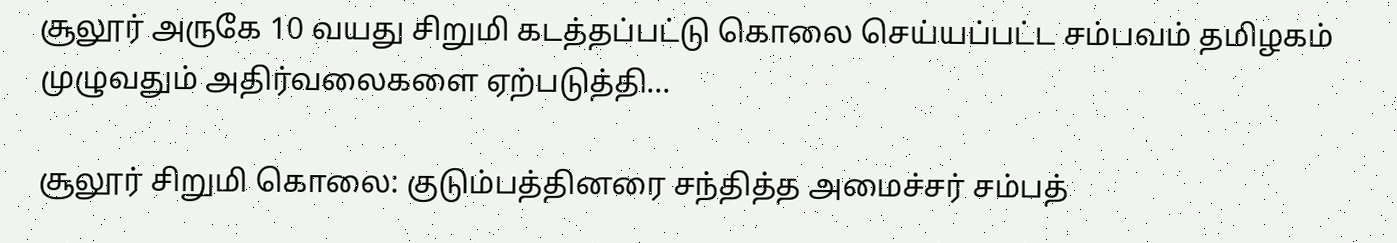சூலூர் அருகே 10 வயது சிறுமி கடத்தப்பட்டு கொலை செய்யப்பட்ட சம்பவம் தமிழகம் முழுவதும் அதிர்வலைகளை ஏற்படுத்தி...

சூலூர் சிறுமி கொலை: குடும்பத்தினரை சந்தித்த அமைச்சர் சம்பத்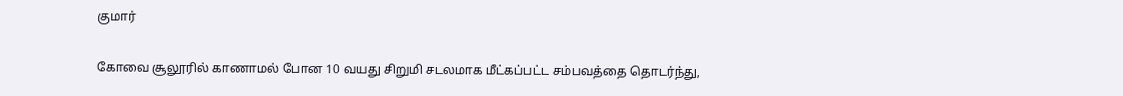குமார்

கோவை சூலூரில் காணாமல் போன 10 வயது சிறுமி சடலமாக மீட்கப்பட்ட சம்பவத்தை தொடர்ந்து,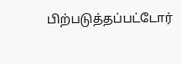பிற்படுத்தப்பட்டோர்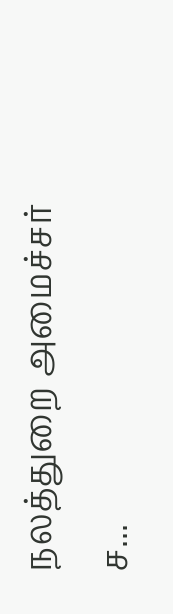நலத்துறை அமைச்சர் ச...